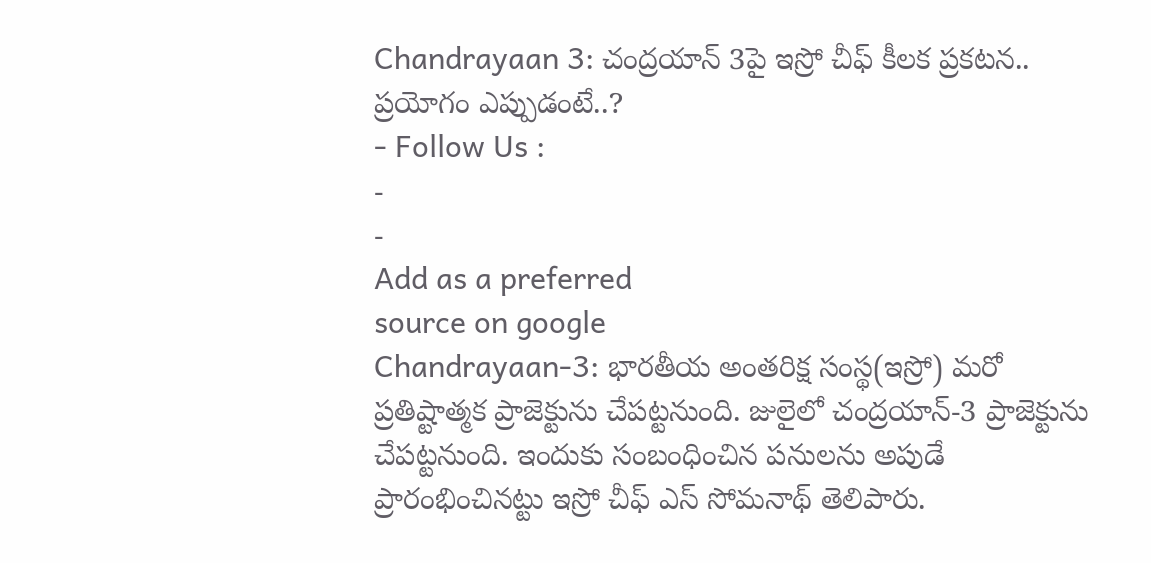Chandrayaan 3: చంద్రయాన్ 3పై ఇస్రో చీఫ్ కీలక ప్రకటన.. ప్రయోగం ఎప్పుడంటే..?
- Follow Us :
-
-
Add as a preferred
source on google
Chandrayaan-3: భారతీయ అంతరిక్ష సంస్థ(ఇస్రో) మరో ప్రతిష్టాత్మక ప్రాజెక్టును చేపట్టనుంది. జులైలో చంద్రయాన్-3 ప్రాజెక్టును చేపట్టనుంది. ఇందుకు సంబంధించిన పనులను అపుడే ప్రారంభించినట్టు ఇస్రో చీఫ్ ఎస్ సోమనాథ్ తెలిపారు.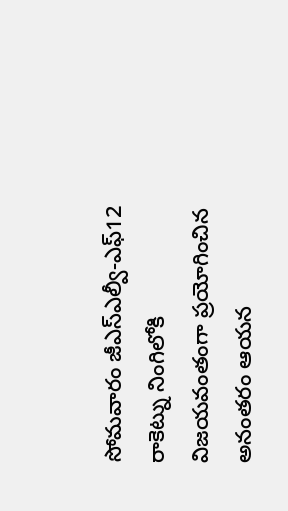సోమవారం జీఎస్ఎల్వీ-ఎఫ్12 రాకెట్ను నింగిలోకి విజయవంతంగా ప్రయోగించిన అనంతరం ఆయన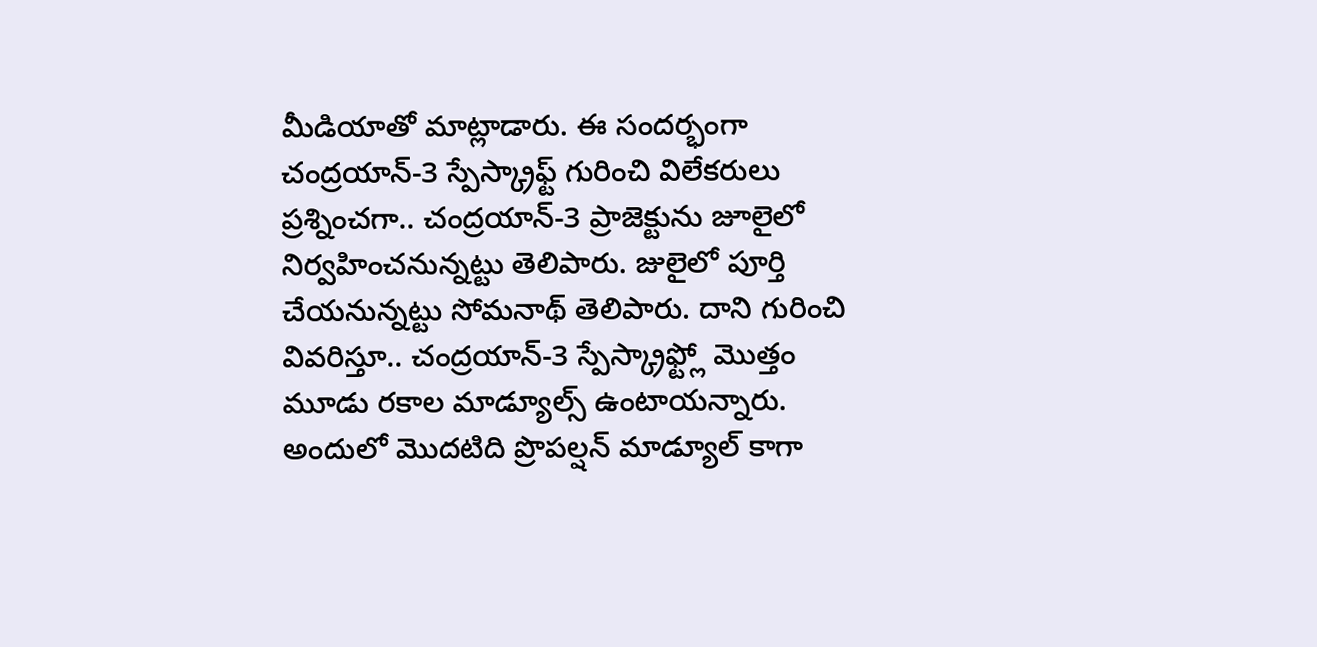మీడియాతో మాట్లాడారు. ఈ సందర్భంగా చంద్రయాన్-3 స్పేస్క్రాఫ్ట్ గురించి విలేకరులు ప్రశ్నించగా.. చంద్రయాన్-3 ప్రాజెక్టును జూలైలో నిర్వహించనున్నట్టు తెలిపారు. జులైలో పూర్తి చేయనున్నట్టు సోమనాథ్ తెలిపారు. దాని గురించి వివరిస్తూ.. చంద్రయాన్-3 స్పేస్క్రాఫ్ట్లో మొత్తం మూడు రకాల మాడ్యూల్స్ ఉంటాయన్నారు. అందులో మొదటిది ప్రొపల్షన్ మాడ్యూల్ కాగా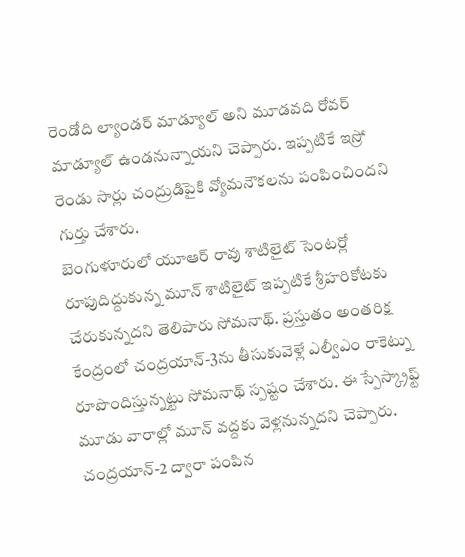రెండోది ల్యాండర్ మాడ్యూల్ అని మూడవది రోవర్ మాడ్యూల్ ఉండనున్నాయని చెప్పారు. ఇప్పటికే ఇస్రో రెండు సార్లు చంద్రుడిపైకి వ్యోమనౌకలను పంపించిందని గుర్తు చేశారు.
బెంగుళూరులో యూఆర్ రావు శాటిలైట్ సెంటర్లో రూపుదిద్దుకున్న మూన్ శాటిలైట్ ఇప్పటికే శ్రీహరికోటకు చేరుకున్నదని తెలిపారు సోమనాథ్. ప్రస్తుతం అంతరిక్ష కేంద్రంలో చంద్రయాన్-3ను తీసుకువెళ్లే ఎల్వీఎం రాకెట్ను రూపొందిస్తున్నట్టు సోమనాథ్ స్పష్టం చేశారు. ఈ స్పేస్క్రాఫ్ట్ మూడు వారాల్లో మూన్ వద్దకు వెళ్లనున్నదని చెప్పారు. చంద్రయాన్-2 ద్వారా పంపిన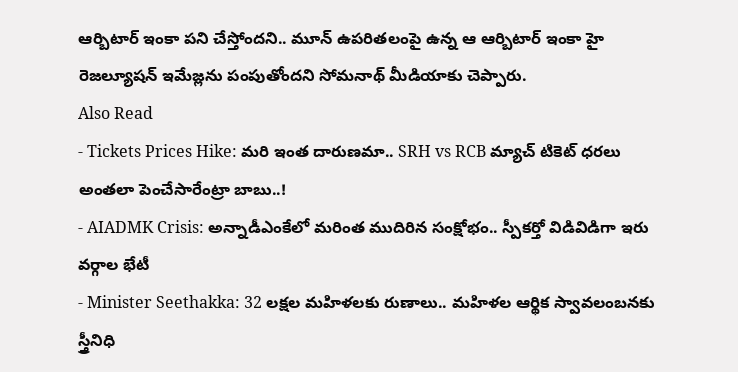ఆర్బిటార్ ఇంకా పని చేస్తోందని.. మూన్ ఉపరితలంపై ఉన్న ఆ ఆర్బిటార్ ఇంకా హై రెజల్యూషన్ ఇమేజ్లను పంపుతోందని సోమనాథ్ మీడియాకు చెప్పారు.
Also Read
- Tickets Prices Hike: మరి ఇంత దారుణమా.. SRH vs RCB మ్యాచ్ టికెట్ ధరలు అంతలా పెంచేసారేంట్రా బాబు..!
- AIADMK Crisis: అన్నాడీఎంకేలో మరింత ముదిరిన సంక్షోభం.. స్పీకర్తో విడివిడిగా ఇరు వర్గాల భేటీ
- Minister Seethakka: 32 లక్షల మహిళలకు రుణాలు.. మహిళల ఆర్థిక స్వావలంబనకు స్త్రీనిధి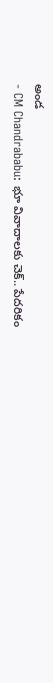అండ
- CM Chandrababu: భూ వివాదాలకు చెక్.. పేదరికం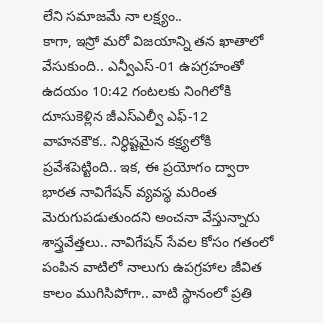లేని సమాజమే నా లక్ష్యం..
కాగా, ఇస్రో మరో విజయాన్ని తన ఖాతాలో వేసుకుంది.. ఎన్వీఎస్-01 ఉపగ్రహంతో ఉదయం 10:42 గంటలకు నింగిలోకి దూసుకెళ్లిన జీఎస్ఎల్వీ ఎఫ్-12 వాహనకౌక.. నిర్ధిష్టమైన కక్ష్యలోకి ప్రవేశపెట్టింది.. ఇక, ఈ ప్రయోగం ద్వారా భారత నావిగేషన్ వ్యవస్థ మరింత మెరుగుపడుతుందని అంచనా వేస్తున్నారు శాస్త్రవేత్తలు.. నావిగేషన్ సేవల కోసం గతంలో పంపిన వాటిలో నాలుగు ఉపగ్రహాల జీవిత కాలం ముగిసిపోగా.. వాటి స్థానంలో ప్రతి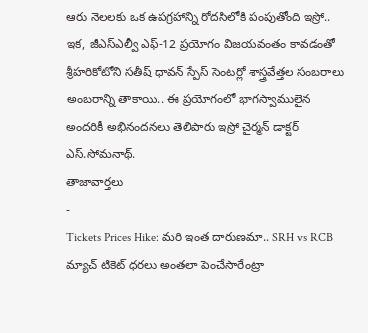ఆరు నెలలకు ఒక ఉపగ్రహాన్ని రోదసిలోకి పంపుతోంది ఇస్రో.. ఇక, జీఎస్ఎల్వీ ఎఫ్-12 ప్రయోగం విజయవంతం కావడంతో శ్రీహరికోటోని సతీష్ ధావన్ స్పేస్ సెంటర్లో శాస్త్రవేత్తల సంబరాలు అంబరాన్ని తాకాయి.. ఈ ప్రయోగంలో భాగస్వాములైన అందరికీ అభినందనలు తెలిపారు ఇస్రో చైర్మన్ డాక్టర్ ఎస్.సోమనాథ్.
తాజావార్తలు
-
Tickets Prices Hike: మరి ఇంత దారుణమా.. SRH vs RCB మ్యాచ్ టికెట్ ధరలు అంతలా పెంచేసారేంట్రా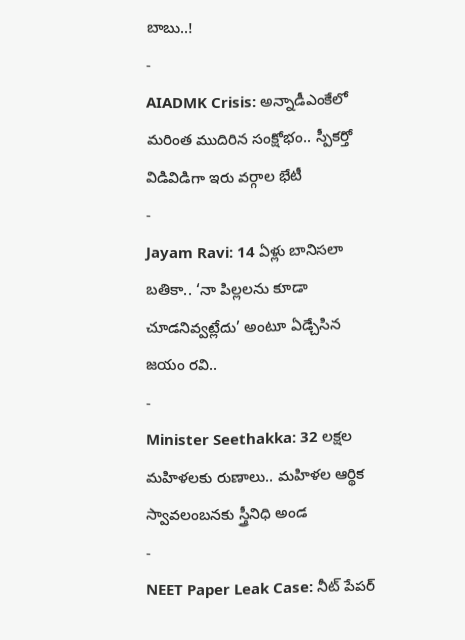బాబు..!
-
AIADMK Crisis: అన్నాడీఎంకేలో మరింత ముదిరిన సంక్షోభం.. స్పీకర్తో విడివిడిగా ఇరు వర్గాల భేటీ
-
Jayam Ravi: 14 ఏళ్లు బానిసలా బతికా.. ‘నా పిల్లలను కూడా చూడనివ్వట్లేదు’ అంటూ ఏడ్చేసిన జయం రవి..
-
Minister Seethakka: 32 లక్షల మహిళలకు రుణాలు.. మహిళల ఆర్థిక స్వావలంబనకు స్త్రీనిధి అండ
-
NEET Paper Leak Case: నీట్ పేపర్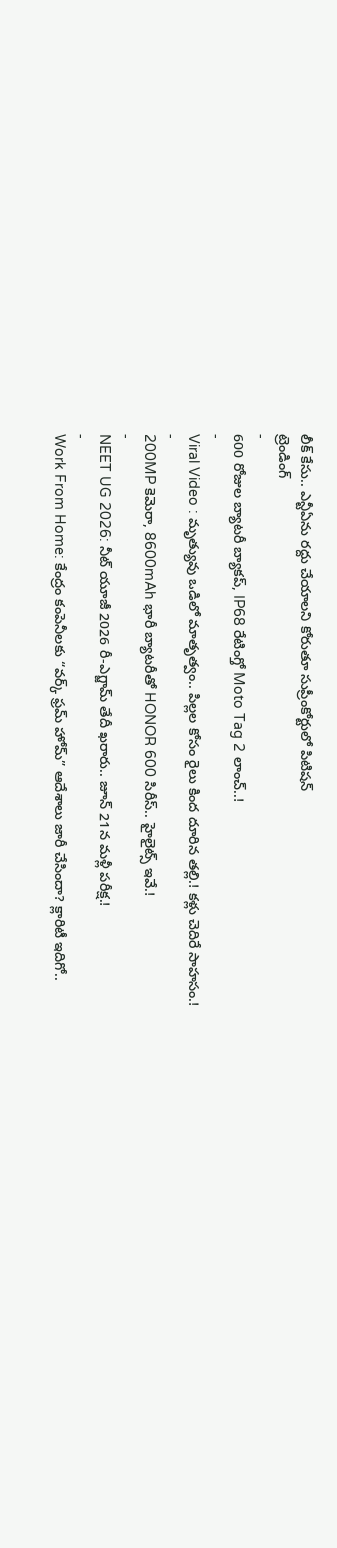లీక్ కేసు.. ఎన్టీఏను రద్దు చేయాలని కోరుతూ సుప్రీంకోర్టులో పిటిషన్
ట్రెండింగ్
-
600 రోజుల బ్యాటరీ బ్యాకప్, IP68 రేటింగ్తో Moto Tag 2 లాంచ్..!
-
Viral Video : మృత్యువు ఒడిలో మాతృత్వం.. పిల్లల కోసం రైలు కింద దూరిన తల్లి.! కళ్లు చెదిరే సాహసం.!
-
200MP కెమెరా, 8600mAh భారీ బ్యాటరీతో HONOR 600 సిరీస్.. హైలైట్స్ ఇవే.!
-
NEET UG 2026: నీట్ యూజీ 2026 రీ-ఎగ్జామ్ తేదీ ఖరారు.. జూన్ 21న మళ్లీ పరీక్ష.!
-
Work From Home: కేంద్రం కంపెనీలకు “వర్క్ ఫ్రమ్ హోమ్” ఆదేశాలు జారీ చేసిందా? క్లారిటీ ఇదిగో..